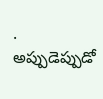.
అప్పుడెప్పుడో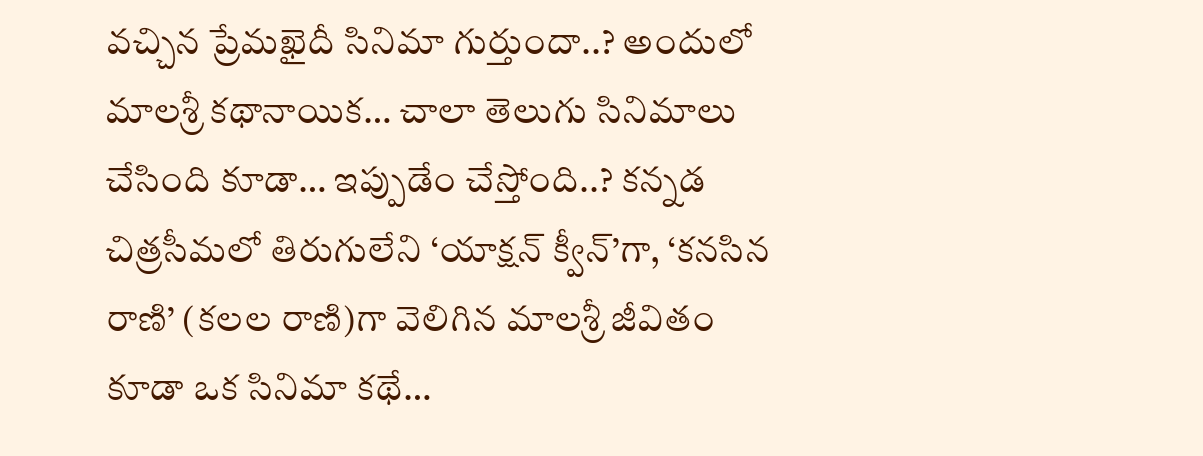వచ్చిన ప్రేమఖైదీ సినిమా గుర్తుందా..? అందులో మాలశ్రీ కథానాయిక… చాలా తెలుగు సినిమాలు చేసింది కూడా… ఇప్పుడేం చేస్తోంది..? కన్నడ చిత్రసీమలో తిరుగులేని ‘యాక్షన్ క్వీన్’గా, ‘కనసిన రాణి’ (కలల రాణి)గా వెలిగిన మాలశ్రీ జీవితం కూడా ఒక సినిమా కథే…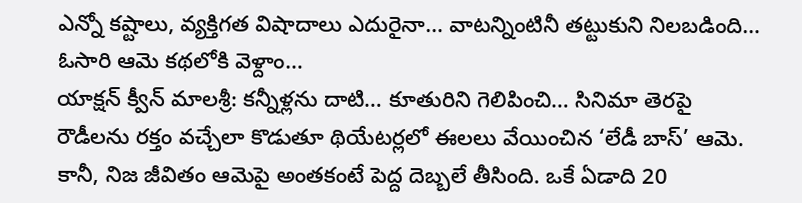ఎన్నో కష్టాలు, వ్యక్తిగత విషాదాలు ఎదురైనా… వాటన్నింటినీ తట్టుకుని నిలబడింది… ఓసారి ఆమె కథలోకి వెళ్దాం…
యాక్షన్ క్వీన్ మాలశ్రీ: కన్నీళ్లను దాటి… కూతురిని గెలిపించి… సినిమా తెరపై రౌడీలను రక్తం వచ్చేలా కొడుతూ థియేటర్లలో ఈలలు వేయించిన ‘లేడీ బాస్’ ఆమె. కానీ, నిజ జీవితం ఆమెపై అంతకంటే పెద్ద దెబ్బలే తీసింది. ఒకే ఏడాది 20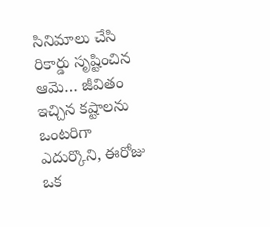సినిమాలు చేసి రికార్డు సృష్టించిన ఆమె… జీవితం ఇచ్చిన కష్టాలను ఒంటరిగా ఎదుర్కొని, ఈరోజు ఒక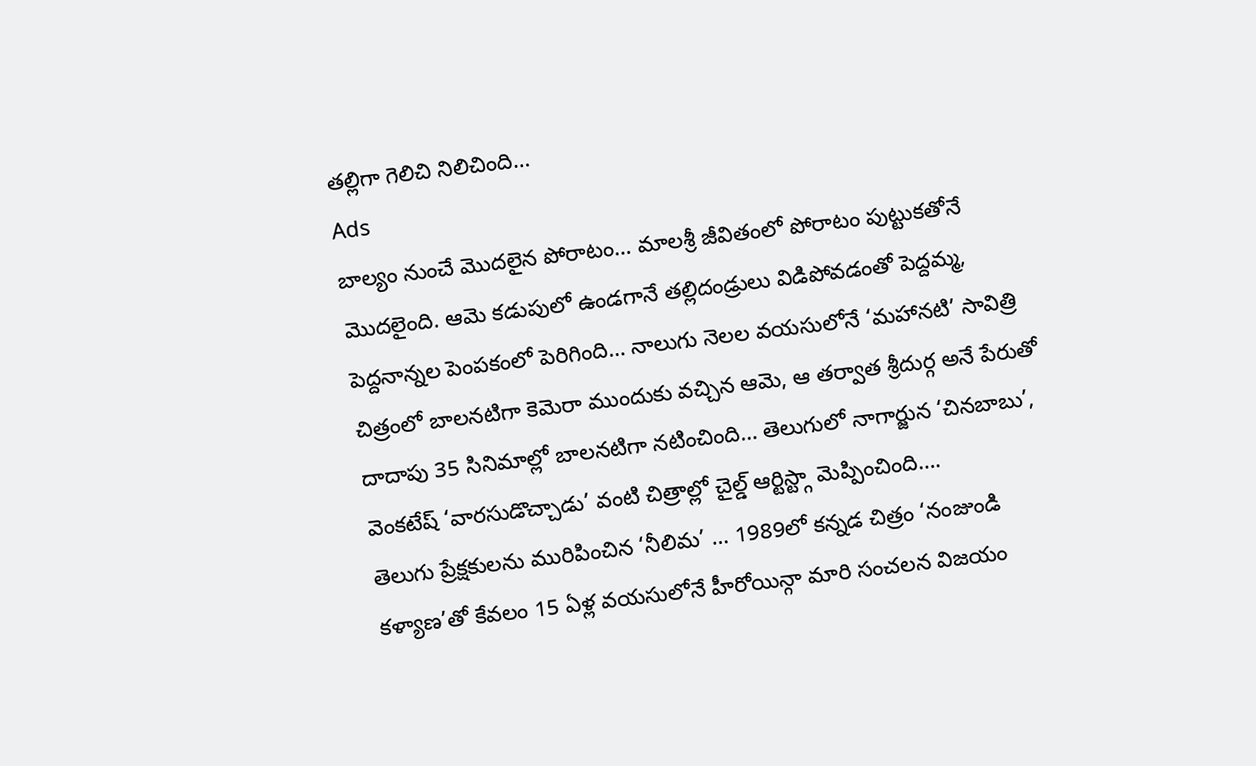తల్లిగా గెలిచి నిలిచింది…
Ads
బాల్యం నుంచే మొదలైన పోరాటం… మాలశ్రీ జీవితంలో పోరాటం పుట్టుకతోనే మొదలైంది. ఆమె కడుపులో ఉండగానే తల్లిదండ్రులు విడిపోవడంతో పెద్దమ్మ, పెద్దనాన్నల పెంపకంలో పెరిగింది… నాలుగు నెలల వయసులోనే ‘మహానటి’ సావిత్రి చిత్రంలో బాలనటిగా కెమెరా ముందుకు వచ్చిన ఆమె, ఆ తర్వాత శ్రీదుర్గ అనే పేరుతో దాదాపు 35 సినిమాల్లో బాలనటిగా నటించింది… తెలుగులో నాగార్జున ‘చినబాబు’, వెంకటేష్ ‘వారసుడొచ్చాడు’ వంటి చిత్రాల్లో చైల్డ్ ఆర్టిస్ట్గా మెప్పించింది….
తెలుగు ప్రేక్షకులను మురిపించిన ‘నీలిమ’ … 1989లో కన్నడ చిత్రం ‘నంజుండి కళ్యాణ’తో కేవలం 15 ఏళ్ల వయసులోనే హీరోయిన్గా మారి సంచలన విజయం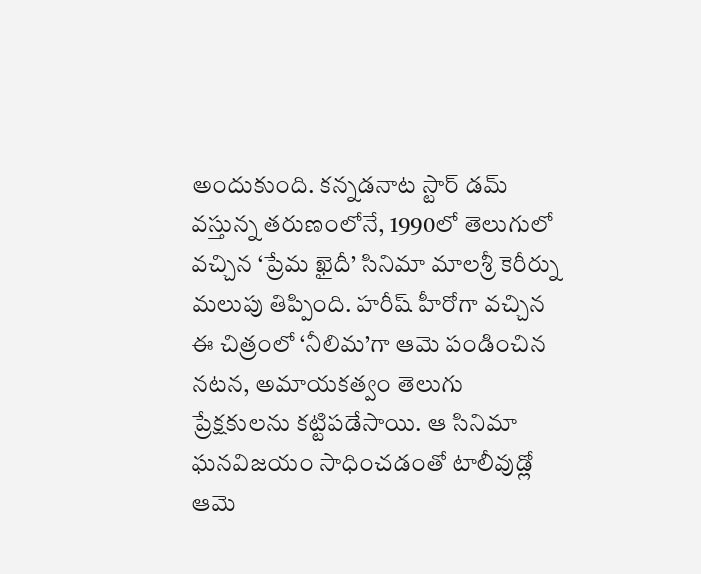అందుకుంది. కన్నడనాట స్టార్ డమ్ వస్తున్న తరుణంలోనే, 1990లో తెలుగులో వచ్చిన ‘ప్రేమ ఖైదీ’ సినిమా మాలశ్రీ కెరీర్ను మలుపు తిప్పింది. హరీష్ హీరోగా వచ్చిన ఈ చిత్రంలో ‘నీలిమ’గా ఆమె పండించిన నటన, అమాయకత్వం తెలుగు ప్రేక్షకులను కట్టిపడేసాయి. ఆ సినిమా ఘనవిజయం సాధించడంతో టాలీవుడ్లో ఆమె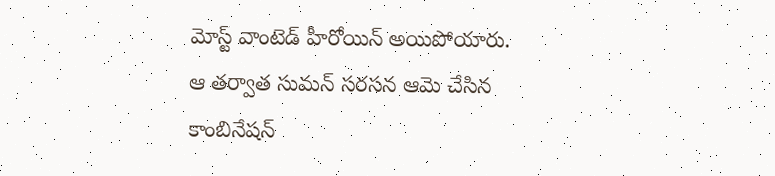మోస్ట్ వాంటెడ్ హీరోయిన్ అయిపోయారు.
ఆ తర్వాత సుమన్ సరసన ఆమె చేసిన కాంబినేషన్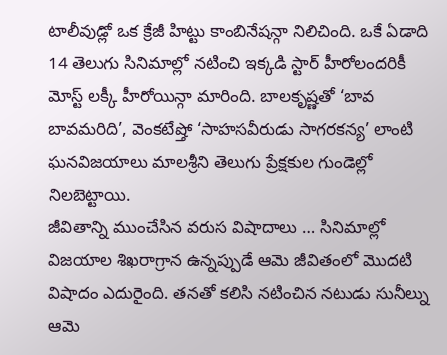టాలీవుడ్లో ఒక క్రేజీ హిట్టు కాంబినేషన్గా నిలిచింది. ఒకే ఏడాది 14 తెలుగు సినిమాల్లో నటించి ఇక్కడి స్టార్ హీరోలందరికీ మోస్ట్ లక్కీ హీరోయిన్గా మారింది. బాలకృష్ణతో ‘బావ బావమరిది’, వెంకటేష్తో ‘సాహసవీరుడు సాగరకన్య’ లాంటి ఘనవిజయాలు మాలశ్రీని తెలుగు ప్రేక్షకుల గుండెల్లో నిలబెట్టాయి.
జీవితాన్ని ముంచేసిన వరుస విషాదాలు … సినిమాల్లో విజయాల శిఖరాగ్రాన ఉన్నప్పుడే ఆమె జీవితంలో మొదటి విషాదం ఎదురైంది. తనతో కలిసి నటించిన నటుడు సునీల్ను ఆమె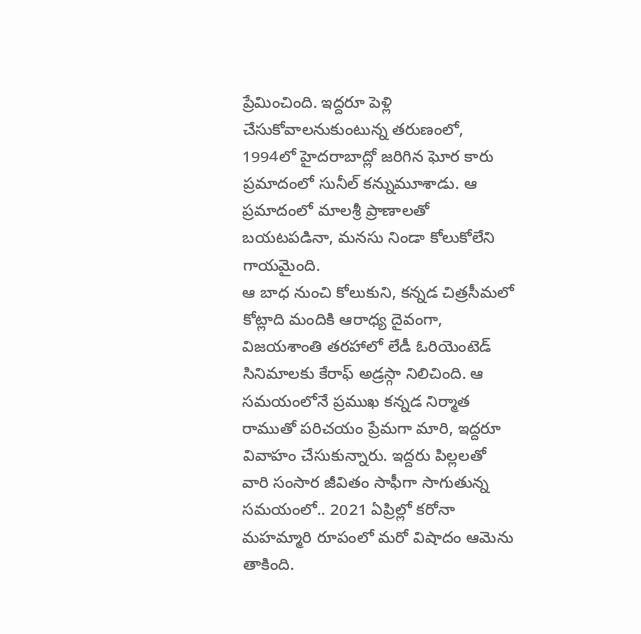ప్రేమించింది. ఇద్దరూ పెళ్లి చేసుకోవాలనుకుంటున్న తరుణంలో, 1994లో హైదరాబాద్లో జరిగిన ఘోర కారు ప్రమాదంలో సునీల్ కన్నుమూశాడు. ఆ ప్రమాదంలో మాలశ్రీ ప్రాణాలతో బయటపడినా, మనసు నిండా కోలుకోలేని గాయమైంది.
ఆ బాధ నుంచి కోలుకుని, కన్నడ చిత్రసీమలో కోట్లాది మందికి ఆరాధ్య దైవంగా, విజయశాంతి తరహాలో లేడీ ఓరియెంటెడ్ సినిమాలకు కేరాఫ్ అడ్రస్గా నిలిచింది. ఆ సమయంలోనే ప్రముఖ కన్నడ నిర్మాత రాముతో పరిచయం ప్రేమగా మారి, ఇద్దరూ వివాహం చేసుకున్నారు. ఇద్దరు పిల్లలతో వారి సంసార జీవితం సాఫీగా సాగుతున్న సమయంలో.. 2021 ఏప్రిల్లో కరోనా మహమ్మారి రూపంలో మరో విషాదం ఆమెను తాకింది.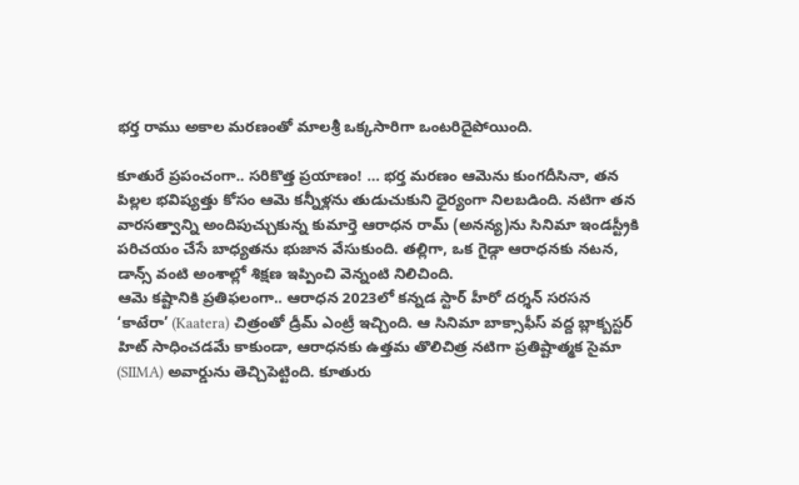భర్త రాము అకాల మరణంతో మాలశ్రీ ఒక్కసారిగా ఒంటరిదైపోయింది.

కూతురే ప్రపంచంగా.. సరికొత్త ప్రయాణం! … భర్త మరణం ఆమెను కుంగదీసినా, తన పిల్లల భవిష్యత్తు కోసం ఆమె కన్నీళ్లను తుడుచుకుని ధైర్యంగా నిలబడింది. నటిగా తన వారసత్వాన్ని అందిపుచ్చుకున్న కుమార్తె ఆరాధన రామ్ (అనన్య)ను సినిమా ఇండస్ట్రీకి పరిచయం చేసే బాధ్యతను భుజాన వేసుకుంది. తల్లిగా, ఒక గైడ్గా ఆరాధనకు నటన, డాన్స్ వంటి అంశాల్లో శిక్షణ ఇప్పించి వెన్నంటి నిలిచింది.
ఆమె కష్టానికి ప్రతిఫలంగా.. ఆరాధన 2023లో కన్నడ స్టార్ హీరో దర్శన్ సరసన ‘కాటేరా’ (Kaatera) చిత్రంతో డ్రీమ్ ఎంట్రీ ఇచ్చింది. ఆ సినిమా బాక్సాఫీస్ వద్ద బ్లాక్బస్టర్ హిట్ సాధించడమే కాకుండా, ఆరాధనకు ఉత్తమ తొలిచిత్ర నటిగా ప్రతిష్టాత్మక సైమా (SIIMA) అవార్డును తెచ్చిపెట్టింది. కూతురు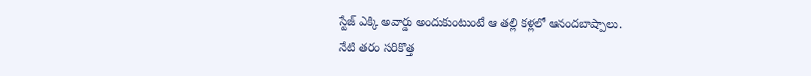స్టేజ్ ఎక్కి అవార్డు అందుకుంటుంటే ఆ తల్లి కళ్లలో ఆనందబాష్పాలు.
నేటి తరం సరికొత్త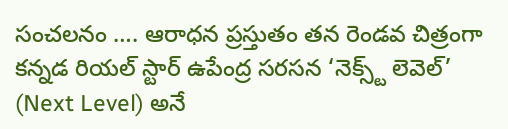సంచలనం …. ఆరాధన ప్రస్తుతం తన రెండవ చిత్రంగా కన్నడ రియల్ స్టార్ ఉపేంద్ర సరసన ‘నెక్స్ట్ లెవెల్’ (Next Level) అనే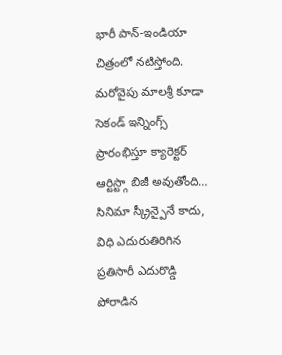భారీ పాన్-ఇండియా చిత్రంలో నటిస్తోంది. మరోవైపు మాలశ్రీ కూడా సెకండ్ ఇన్నింగ్స్ ప్రారంభిస్తూ క్యారెక్టర్ ఆర్టిస్ట్గా బిజీ అవుతోంది… సినిమా స్క్రీన్పైనే కాదు, విధి ఎదురుతిరిగిన ప్రతిసారీ ఎదురొడ్డి పోరాడిన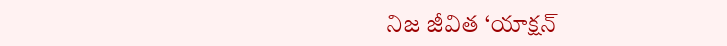నిజ జీవిత ‘యాక్షన్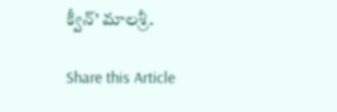క్వీన్’ మాలశ్రీ.

Share this Article